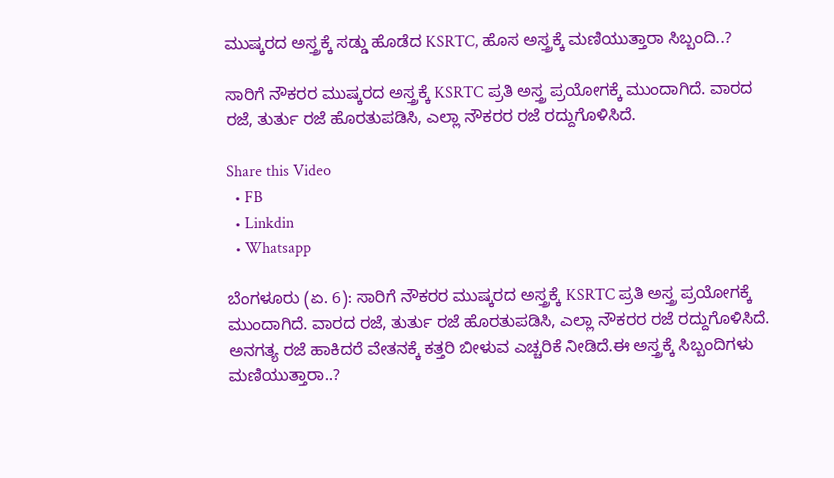ಮುಷ್ಕರದ ಅಸ್ತ್ರಕ್ಕೆ ಸಡ್ಡು ಹೊಡೆದ KSRTC, ಹೊಸ ಅಸ್ತ್ರಕ್ಕೆ ಮಣಿಯುತ್ತಾರಾ ಸಿಬ್ಬಂದಿ..?

ಸಾರಿಗೆ ನೌಕರರ ಮುಷ್ಕರದ ಅಸ್ತ್ರಕ್ಕೆ KSRTC ಪ್ರತಿ ಅಸ್ತ್ರ ಪ್ರಯೋಗಕ್ಕೆ ಮುಂದಾಗಿದೆ. ವಾರದ ರಜೆ, ತುರ್ತು ರಜೆ ಹೊರತುಪಡಿಸಿ, ಎಲ್ಲಾ ನೌಕರರ ರಜೆ ರದ್ದುಗೊಳಿಸಿದೆ.

Share this Video
  • FB
  • Linkdin
  • Whatsapp

ಬೆಂಗಳೂರು (ಏ. 6): ಸಾರಿಗೆ ನೌಕರರ ಮುಷ್ಕರದ ಅಸ್ತ್ರಕ್ಕೆ KSRTC ಪ್ರತಿ ಅಸ್ತ್ರ ಪ್ರಯೋಗಕ್ಕೆ ಮುಂದಾಗಿದೆ. ವಾರದ ರಜೆ, ತುರ್ತು ರಜೆ ಹೊರತುಪಡಿಸಿ, ಎಲ್ಲಾ ನೌಕರರ ರಜೆ ರದ್ದುಗೊಳಿಸಿದೆ. ಅನಗತ್ಯ ರಜೆ ಹಾಕಿದರೆ ವೇತನಕ್ಕೆ ಕತ್ತರಿ ಬೀಳುವ ಎಚ್ಚರಿಕೆ ನೀಡಿದೆ.ಈ ಅಸ್ತ್ರಕ್ಕೆ ಸಿಬ್ಬಂದಿಗಳು ಮಣಿಯುತ್ತಾರಾ..?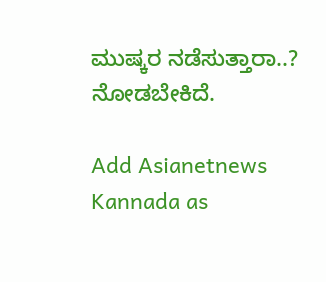ಮುಷ್ಕರ ನಡೆಸುತ್ತಾರಾ..? ನೋಡಬೇಕಿದೆ.

Add Asianetnews Kannada as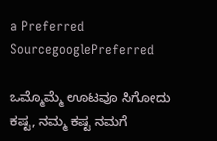a Preferred SourcegooglePreferred

ಒಮ್ಮೊಮ್ಮೆ ಊಟವೂ ಸಿಗೋದು ಕಷ್ಟ, ನಮ್ಮ ಕಷ್ಟ ನಮಗೆ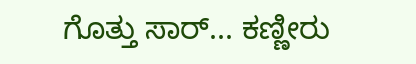ಗೊತ್ತು ಸಾರ್... ಕಣ್ಣೀರು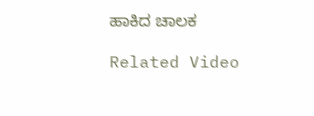ಹಾಕಿದ ಚಾಲಕ

Related Video